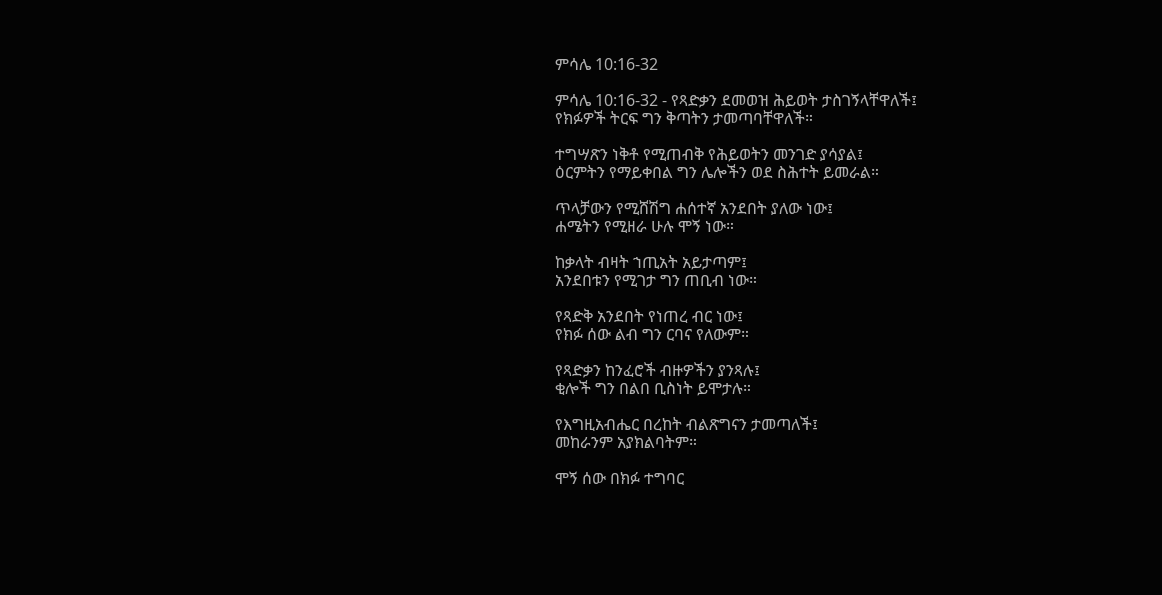ምሳሌ 10:16-32

ምሳሌ 10:16-32 - የጻድቃን ደመወዝ ሕይወት ታስገኝላቸዋለች፤
የክፉዎች ትርፍ ግን ቅጣትን ታመጣባቸዋለች።

ተግሣጽን ነቅቶ የሚጠብቅ የሕይወትን መንገድ ያሳያል፤
ዕርምትን የማይቀበል ግን ሌሎችን ወደ ስሕተት ይመራል።

ጥላቻውን የሚሸሽግ ሐሰተኛ አንደበት ያለው ነው፤
ሐሜትን የሚዘራ ሁሉ ሞኝ ነው።

ከቃላት ብዛት ኀጢአት አይታጣም፤
አንደበቱን የሚገታ ግን ጠቢብ ነው።

የጻድቅ አንደበት የነጠረ ብር ነው፤
የክፉ ሰው ልብ ግን ርባና የለውም።

የጻድቃን ከንፈሮች ብዙዎችን ያንጻሉ፤
ቂሎች ግን በልበ ቢስነት ይሞታሉ።

የእግዚአብሔር በረከት ብልጽግናን ታመጣለች፤
መከራንም አያክልባትም።

ሞኝ ሰው በክፉ ተግባር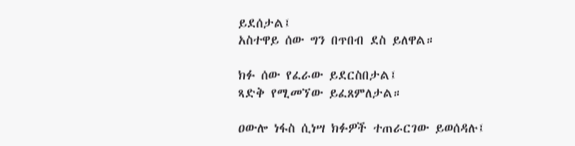ይደሰታል፤
አስተዋይ ሰው ግን በጥበብ ደስ ይለዋል።

ክፉ ሰው የፈራው ይደርስበታል፤
ጻድቅ የሚመኘው ይፈጸምለታል።

ዐውሎ ነፋስ ሲነሣ ክፉዎች ተጠራርገው ይወሰዳሉ፤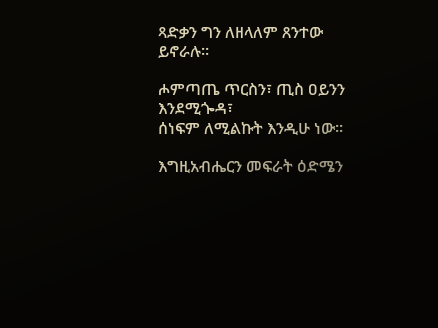ጻድቃን ግን ለዘላለም ጸንተው ይኖራሉ።

ሖምጣጤ ጥርስን፣ ጢስ ዐይንን እንደሚጐዳ፣
ሰነፍም ለሚልኩት እንዲሁ ነው።

እግዚአብሔርን መፍራት ዕድሜን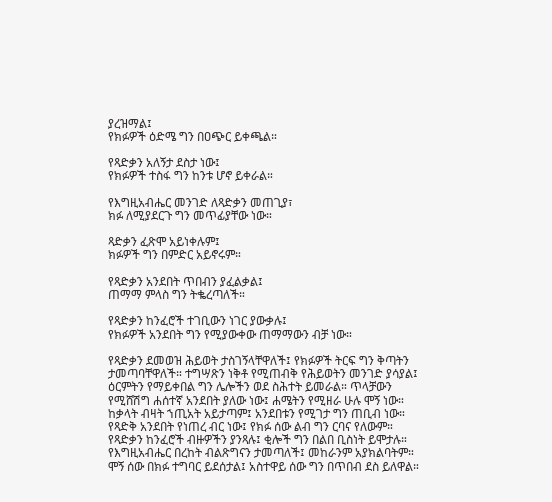ያረዝማል፤
የክፉዎች ዕድሜ ግን በዐጭር ይቀጫል።

የጻድቃን አለኝታ ደስታ ነው፤
የክፉዎች ተስፋ ግን ከንቱ ሆኖ ይቀራል።

የእግዚአብሔር መንገድ ለጻድቃን መጠጊያ፣
ክፉ ለሚያደርጉ ግን መጥፊያቸው ነው።

ጻድቃን ፈጽሞ አይነቀሉም፤
ክፉዎች ግን በምድር አይኖሩም።

የጻድቃን አንደበት ጥበብን ያፈልቃል፤
ጠማማ ምላስ ግን ትቈረጣለች።

የጻድቃን ከንፈሮች ተገቢውን ነገር ያውቃሉ፤
የክፉዎች አንደበት ግን የሚያውቀው ጠማማውን ብቻ ነው።

የጻድቃን ደመወዝ ሕይወት ታስገኝላቸዋለች፤ የክፉዎች ትርፍ ግን ቅጣትን ታመጣባቸዋለች። ተግሣጽን ነቅቶ የሚጠብቅ የሕይወትን መንገድ ያሳያል፤ ዕርምትን የማይቀበል ግን ሌሎችን ወደ ስሕተት ይመራል። ጥላቻውን የሚሸሽግ ሐሰተኛ አንደበት ያለው ነው፤ ሐሜትን የሚዘራ ሁሉ ሞኝ ነው። ከቃላት ብዛት ኀጢአት አይታጣም፤ አንደበቱን የሚገታ ግን ጠቢብ ነው። የጻድቅ አንደበት የነጠረ ብር ነው፤ የክፉ ሰው ልብ ግን ርባና የለውም። የጻድቃን ከንፈሮች ብዙዎችን ያንጻሉ፤ ቂሎች ግን በልበ ቢስነት ይሞታሉ። የእግዚአብሔር በረከት ብልጽግናን ታመጣለች፤ መከራንም አያክልባትም። ሞኝ ሰው በክፉ ተግባር ይደሰታል፤ አስተዋይ ሰው ግን በጥበብ ደስ ይለዋል።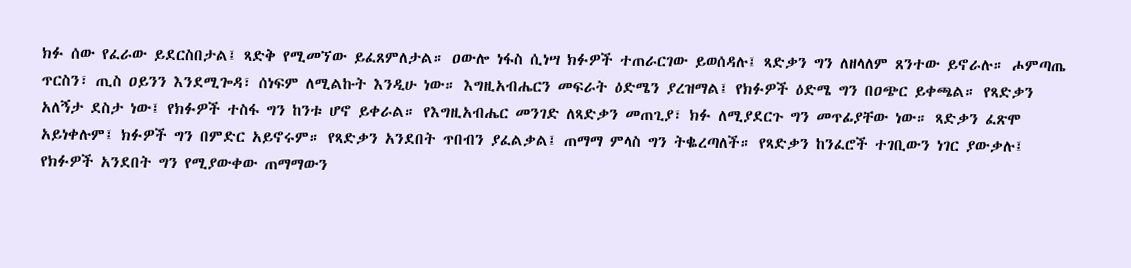ክፉ ሰው የፈራው ይደርስበታል፤ ጻድቅ የሚመኘው ይፈጸምለታል። ዐውሎ ነፋስ ሲነሣ ክፉዎች ተጠራርገው ይወሰዳሉ፤ ጻድቃን ግን ለዘላለም ጸንተው ይኖራሉ። ሖምጣጤ ጥርስን፣ ጢስ ዐይንን እንደሚጐዳ፣ ሰነፍም ለሚልኩት እንዲሁ ነው። እግዚአብሔርን መፍራት ዕድሜን ያረዝማል፤ የክፉዎች ዕድሜ ግን በዐጭር ይቀጫል። የጻድቃን አለኝታ ደስታ ነው፤ የክፉዎች ተስፋ ግን ከንቱ ሆኖ ይቀራል። የእግዚአብሔር መንገድ ለጻድቃን መጠጊያ፣ ክፉ ለሚያደርጉ ግን መጥፊያቸው ነው። ጻድቃን ፈጽሞ አይነቀሉም፤ ክፉዎች ግን በምድር አይኖሩም። የጻድቃን አንደበት ጥበብን ያፈልቃል፤ ጠማማ ምላስ ግን ትቈረጣለች። የጻድቃን ከንፈሮች ተገቢውን ነገር ያውቃሉ፤ የክፉዎች አንደበት ግን የሚያውቀው ጠማማውን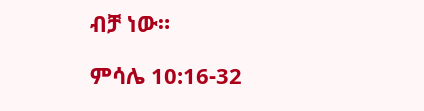ብቻ ነው።

ምሳሌ 10:16-32